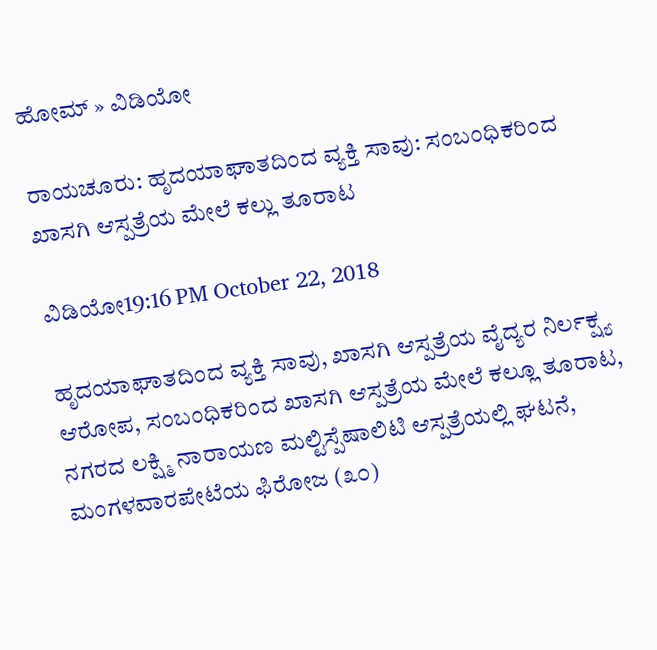ಹೋಮ್ » ವಿಡಿಯೋ

ರಾಯಚೂರು: ಹೃದಯಾಘಾತದಿಂದ ವ್ಯಕ್ತಿ ಸಾವು: ಸಂಬಂಧಿಕರಿಂದ ಖಾಸಗಿ ಆಸ್ಪತ್ರೆಯ ಮೇಲೆ ಕಲ್ಲು ತೂರಾಟ

ವಿಡಿಯೋ19:16 PM October 22, 2018

ಹೃದಯಾಘಾತದಿಂದ ವ್ಯಕ್ತಿ ಸಾವು, ಖಾಸಗಿ ಆಸ್ಪತ್ರೆಯ ವೈದ್ಯರ ನಿರ್ಲಕ್ಷ್ಯ ಆರೋಪ, ಸಂಬಂಧಿಕರಿಂದ ಖಾಸಗಿ ಆಸ್ಪತ್ರೆಯ ಮೇಲೆ ಕಲ್ಲೂ ತೂರಾಟ, ನಗರದ ಲಕ್ಷ್ಮಿ ನಾರಾಯಣ ಮಲ್ಟಿಸ್ಪೆಷಾಲಿಟಿ ಆಸ್ಪತ್ರೆಯಲ್ಲಿ ಘಟನೆ, ಮಂಗಳವಾರಪೇಟೆಯ ಫಿರೋಜ (೩೦)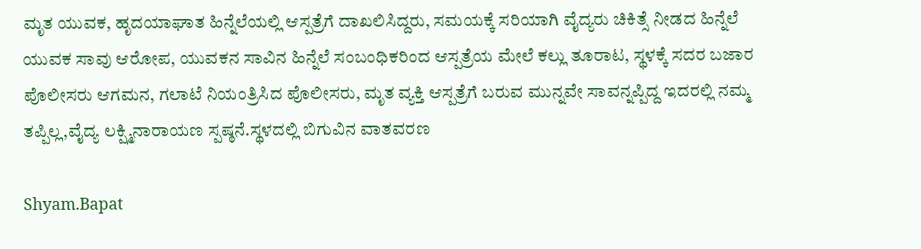ಮೃತ ಯುವಕ, ಹೃದಯಾಘಾತ ಹಿನ್ನೆಲೆಯಲ್ಲಿ ಆಸ್ಪತ್ರೆಗೆ ದಾಖಲಿಸಿದ್ದರು, ಸಮಯಕ್ಕೆ ಸರಿಯಾಗಿ ವೈದ್ಯರು ಚಿಕಿತ್ಸೆ ನೀಡದ ಹಿನ್ನೆಲೆ ಯುವಕ ಸಾವು ಆರೋಪ, ಯುವಕನ ಸಾವಿನ ಹಿನ್ನೆಲೆ ಸಂಬಂಧಿಕರಿಂದ ಆಸ್ಪತ್ರೆಯ ಮೇಲೆ ಕಲ್ಲು ತೂರಾಟ, ಸ್ಥಳಕ್ಕೆ ಸದರ ಬಜಾರ ಪೊಲೀಸರು ಆಗಮನ, ಗಲಾಟೆ ನಿಯಂತ್ರಿಸಿದ ಪೊಲೀಸರು, ಮೃತ ವ್ಯಕ್ತಿ ಆಸ್ಪತ್ರೆಗೆ ಬರುವ ಮುನ್ನವೇ ಸಾವನ್ನಪ್ಪಿದ್ದ ಇದರಲ್ಲಿ ನಮ್ಮ ತಪ್ಪಿಲ್ಲ,ವೈದ್ಯ ಲಕ್ಷ್ಮಿನಾರಾಯಣ ಸ್ಪಷ್ಠನೆ.ಸ್ಥಳದಲ್ಲಿ ಬಿಗುವಿನ ವಾತವರಣ

Shyam.Bapat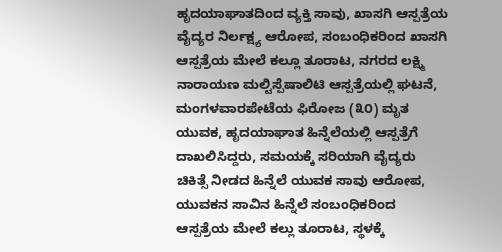ಹೃದಯಾಘಾತದಿಂದ ವ್ಯಕ್ತಿ ಸಾವು, ಖಾಸಗಿ ಆಸ್ಪತ್ರೆಯ ವೈದ್ಯರ ನಿರ್ಲಕ್ಷ್ಯ ಆರೋಪ, ಸಂಬಂಧಿಕರಿಂದ ಖಾಸಗಿ ಆಸ್ಪತ್ರೆಯ ಮೇಲೆ ಕಲ್ಲೂ ತೂರಾಟ, ನಗರದ ಲಕ್ಷ್ಮಿ ನಾರಾಯಣ ಮಲ್ಟಿಸ್ಪೆಷಾಲಿಟಿ ಆಸ್ಪತ್ರೆಯಲ್ಲಿ ಘಟನೆ, ಮಂಗಳವಾರಪೇಟೆಯ ಫಿರೋಜ (೩೦) ಮೃತ ಯುವಕ, ಹೃದಯಾಘಾತ ಹಿನ್ನೆಲೆಯಲ್ಲಿ ಆಸ್ಪತ್ರೆಗೆ ದಾಖಲಿಸಿದ್ದರು, ಸಮಯಕ್ಕೆ ಸರಿಯಾಗಿ ವೈದ್ಯರು ಚಿಕಿತ್ಸೆ ನೀಡದ ಹಿನ್ನೆಲೆ ಯುವಕ ಸಾವು ಆರೋಪ, ಯುವಕನ ಸಾವಿನ ಹಿನ್ನೆಲೆ ಸಂಬಂಧಿಕರಿಂದ ಆಸ್ಪತ್ರೆಯ ಮೇಲೆ ಕಲ್ಲು ತೂರಾಟ, ಸ್ಥಳಕ್ಕೆ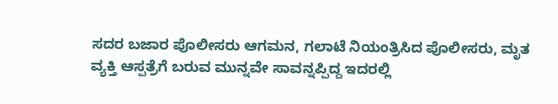ಸದರ ಬಜಾರ ಪೊಲೀಸರು ಆಗಮನ, ಗಲಾಟೆ ನಿಯಂತ್ರಿಸಿದ ಪೊಲೀಸರು, ಮೃತ ವ್ಯಕ್ತಿ ಆಸ್ಪತ್ರೆಗೆ ಬರುವ ಮುನ್ನವೇ ಸಾವನ್ನಪ್ಪಿದ್ದ ಇದರಲ್ಲಿ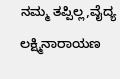ನಮ್ಮ ತಪ್ಪಿಲ್ಲ,ವೈದ್ಯ ಲಕ್ಷ್ಮಿನಾರಾಯಣ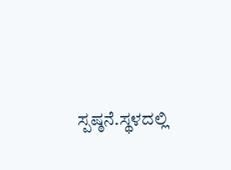ಸ್ಪಷ್ಠನೆ.ಸ್ಥಳದಲ್ಲಿ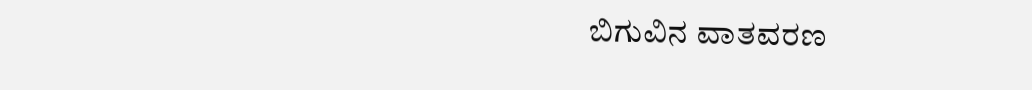ಬಿಗುವಿನ ವಾತವರಣ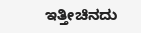ಇತ್ತೀಚಿನದು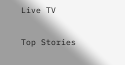Live TV

Top Stories